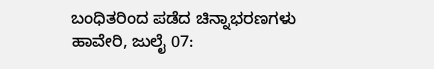ಬಂಧಿತರಿಂದ ಪಡೆದ ಚಿನ್ನಾಭರಣಗಳು
ಹಾವೇರಿ, ಜುಲೈ 07: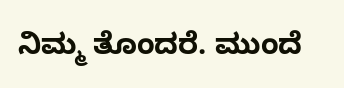ನಿಮ್ಮ ತೊಂದರೆ. ಮುಂದೆ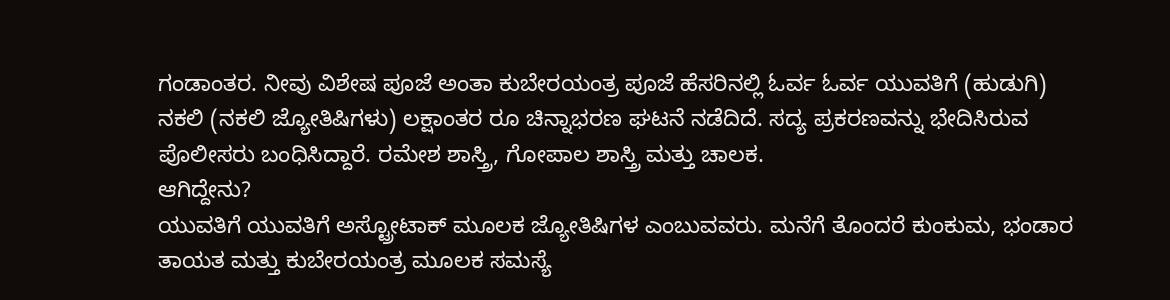ಗಂಡಾಂತರ. ನೀವು ವಿಶೇಷ ಪೂಜೆ ಅಂತಾ ಕುಬೇರಯಂತ್ರ ಪೂಜೆ ಹೆಸರಿನಲ್ಲಿ ಓರ್ವ ಓರ್ವ ಯುವತಿಗೆ (ಹುಡುಗಿ) ನಕಲಿ (ನಕಲಿ ಜ್ಯೋತಿಷಿಗಳು) ಲಕ್ಷಾಂತರ ರೂ ಚಿನ್ನಾಭರಣ ಘಟನೆ ನಡೆದಿದೆ. ಸದ್ಯ ಪ್ರಕರಣವನ್ನು ಭೇದಿಸಿರುವ ಪೊಲೀಸರು ಬಂಧಿಸಿದ್ದಾರೆ. ರಮೇಶ ಶಾಸ್ತ್ರಿ, ಗೋಪಾಲ ಶಾಸ್ತ್ರಿ ಮತ್ತು ಚಾಲಕ.
ಆಗಿದ್ದೇನು?
ಯುವತಿಗೆ ಯುವತಿಗೆ ಅಸ್ಟ್ರೋಟಾಕ್ ಮೂಲಕ ಜ್ಯೋತಿಷಿಗಳ ಎಂಬುವವರು. ಮನೆಗೆ ತೊಂದರೆ ಕುಂಕುಮ, ಭಂಡಾರ ತಾಯತ ಮತ್ತು ಕುಬೇರಯಂತ್ರ ಮೂಲಕ ಸಮಸ್ಯೆ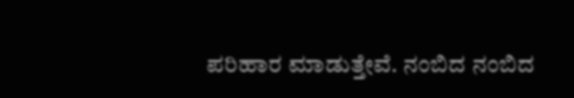ಪರಿಹಾರ ಮಾಡುತ್ತೇವೆ. ನಂಬಿದ ನಂಬಿದ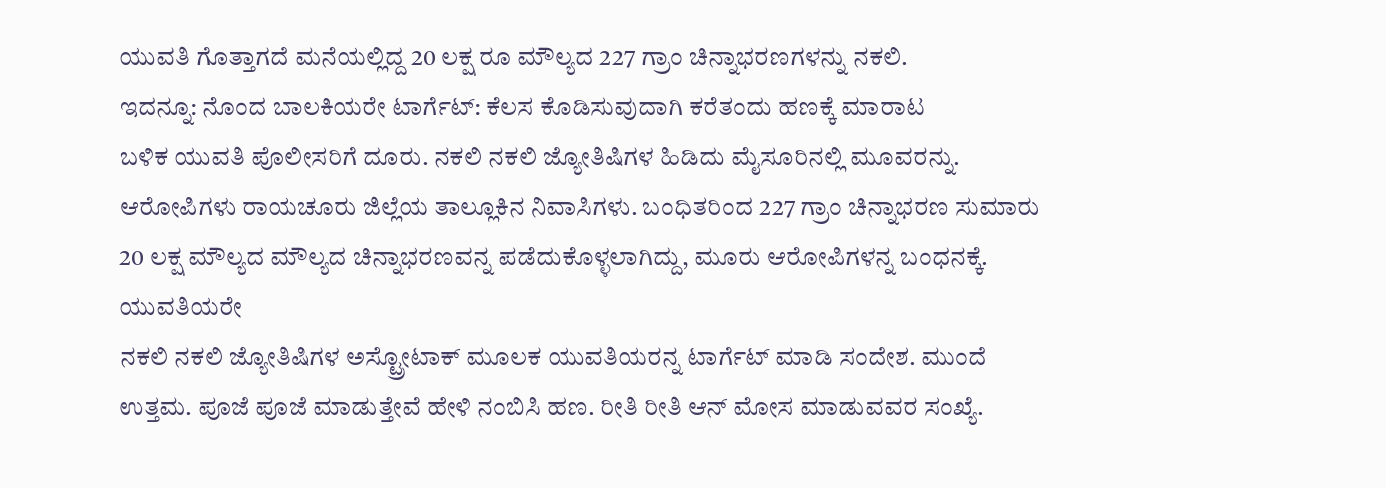ಯುವತಿ ಗೊತ್ತಾಗದೆ ಮನೆಯಲ್ಲಿದ್ದ 20 ಲಕ್ಷ ರೂ ಮೌಲ್ಯದ 227 ಗ್ರಾಂ ಚಿನ್ನಾಭರಣಗಳನ್ನು ನಕಲಿ.
ಇದನ್ನೂ: ನೊಂದ ಬಾಲಕಿಯರೇ ಟಾರ್ಗೆಟ್: ಕೆಲಸ ಕೊಡಿಸುವುದಾಗಿ ಕರೆತಂದು ಹಣಕ್ಕೆ ಮಾರಾಟ
ಬಳಿಕ ಯುವತಿ ಪೊಲೀಸರಿಗೆ ದೂರು. ನಕಲಿ ನಕಲಿ ಜ್ಯೋತಿಷಿಗಳ ಹಿಡಿದು ಮೈಸೂರಿನಲ್ಲಿ ಮೂವರನ್ನು. ಆರೋಪಿಗಳು ರಾಯಚೂರು ಜಿಲ್ಲೆಯ ತಾಲ್ಲೂಕಿನ ನಿವಾಸಿಗಳು. ಬಂಧಿತರಿಂದ 227 ಗ್ರಾಂ ಚಿನ್ನಾಭರಣ ಸುಮಾರು 20 ಲಕ್ಷ ಮೌಲ್ಯದ ಮೌಲ್ಯದ ಚಿನ್ನಾಭರಣವನ್ನ ಪಡೆದುಕೊಳ್ಳಲಾಗಿದ್ದು, ಮೂರು ಆರೋಪಿಗಳನ್ನ ಬಂಧನಕ್ಕೆ.
ಯುವತಿಯರೇ
ನಕಲಿ ನಕಲಿ ಜ್ಯೋತಿಷಿಗಳ ಅಸ್ಟ್ರೋಟಾಕ್ ಮೂಲಕ ಯುವತಿಯರನ್ನ ಟಾರ್ಗೆಟ್ ಮಾಡಿ ಸಂದೇಶ. ಮುಂದೆ ಉತ್ತಮ. ಪೂಜೆ ಪೂಜೆ ಮಾಡುತ್ತೇವೆ ಹೇಳಿ ನಂಬಿಸಿ ಹಣ. ರೀತಿ ರೀತಿ ಆನ್ ಮೋಸ ಮಾಡುವವರ ಸಂಖ್ಯೆ.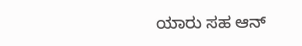ಯಾರು ಸಹ ಆನ್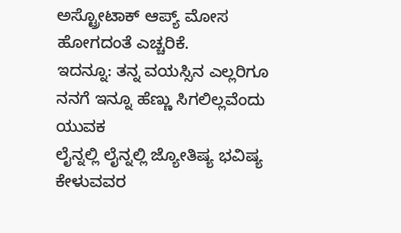ಅಸ್ಟ್ರೋಟಾಕ್ ಆಪ್ಯ್ ಮೋಸ ಹೋಗದಂತೆ ಎಚ್ಚರಿಕೆ.
ಇದನ್ನೂ: ತನ್ನ ವಯಸ್ಸಿನ ಎಲ್ಲರಿಗೂ ನನಗೆ ಇನ್ನೂ ಹೆಣ್ಣು ಸಿಗಲಿಲ್ಲವೆಂದು ಯುವಕ
ಲೈನ್ನಲ್ಲಿ ಲೈನ್ನಲ್ಲಿ ಜ್ಯೋತಿಷ್ಯ ಭವಿಷ್ಯ ಕೇಳುವವರ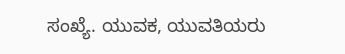ಸಂಖ್ಯೆ. ಯುವಕ, ಯುವತಿಯರು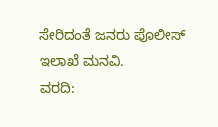ಸೇರಿದಂತೆ ಜನರು ಪೊಲೀಸ್ ಇಲಾಖೆ ಮನವಿ.
ವರದಿ: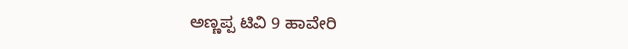ಅಣ್ಣಪ್ಪ ಟಿವಿ 9 ಹಾವೇರಿ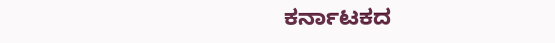ಕರ್ನಾಟಕದ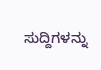ಸುದ್ದಿಗಳನ್ನು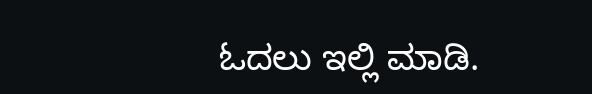ಓದಲು ಇಲ್ಲಿ ಮಾಡಿ.